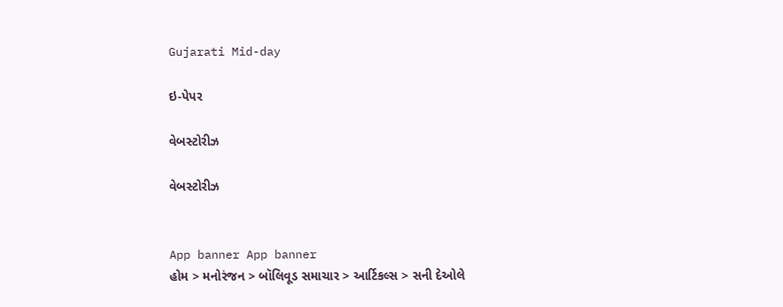Gujarati Mid-day

ઇ-પેપર

વેબસ્ટોરીઝ

વેબસ્ટોરીઝ


App banner App banner
હોમ > મનોરંજન > બૉલિવૂડ સમાચાર > આર્ટિકલ્સ > સની દેઓલે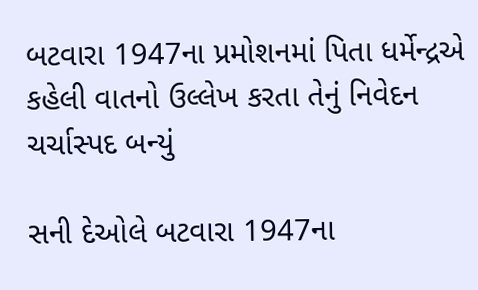બટવારા 1947ના પ્રમોશનમાં પિતા ધર્મેન્દ્રએ કહેલી વાતનો ઉલ્લેખ કરતા તેનું નિવેદન ચર્ચાસ્પદ બન્યું

સની દેઓલે બટવારા 1947ના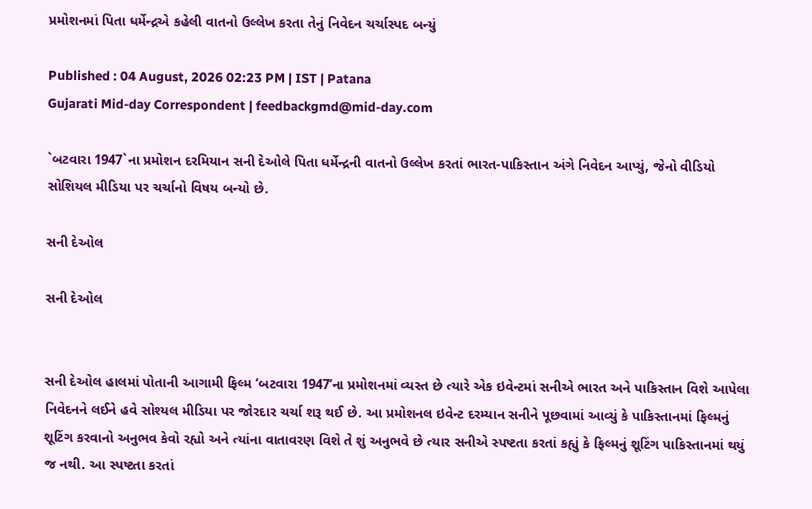પ્રમોશનમાં પિતા ધર્મેન્દ્રએ કહેલી વાતનો ઉલ્લેખ કરતા તેનું નિવેદન ચર્ચાસ્પદ બન્યું

Published : 04 August, 2026 02:23 PM | IST | Patana
Gujarati Mid-day Correspondent | feedbackgmd@mid-day.com

`બટવારા 1947`ના પ્રમોશન દરમિયાન સની દેઓલે પિતા ધર્મેન્દ્રની વાતનો ઉલ્લેખ કરતાં ભારત-પાકિસ્તાન અંગે નિવેદન આપ્યું, જેનો વીડિયો સોશિયલ મીડિયા પર ચર્ચાનો વિષય બન્યો છે.

સની દેઓલ

સની દેઓલ


સની દેઓલ હાલમાં પોતાની આગામી ફિલ્મ ‘બટવારા 1947’ના પ્રમોશનમાં વ્યસ્ત છે ત્યારે એક ઇવેન્ટમાં સનીએ ભારત અને પાકિસ્તાન વિશે આપેલા નિવેદનને લઈને હવે સોશ્યલ મીડિયા પર જોરદાર ચર્ચા શરૂ થઈ છે. આ પ્રમોશનલ ઇવેન્ટ દરમ્યાન સનીને પૂછવામાં આવ્યું કે પાકિસ્તાનમાં ફિલ્મનું શૂટિંગ કરવાનો અનુભવ કેવો રહ્યો અને ત્યાંના વાતાવરણ વિશે તે શું અનુભવે છે ત્યાર સનીએ સ્પષ્ટતા કરતાં કહ્યું કે ફિલ્મનું શૂટિંગ પાકિસ્તાનમાં થયું જ નથી. આ સ્પષ્ટતા કરતાં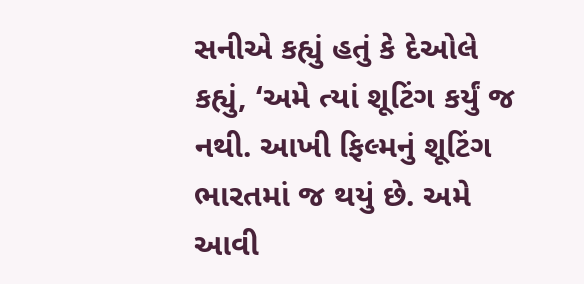સનીએ કહ્યું હતું કે દેઓલે કહ્યું, ‘અમે ત્યાં શૂટિંગ કર્યું જ નથી. આખી ફિલ્મનું શૂટિંગ ભારતમાં જ થયું છે. અમે આવી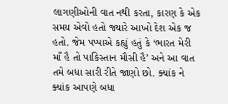લાગણીઓની વાત નથી કરતા, કારણ કે એક સમય એવો હતો જ્યારે આખો દેશ એક જ હતો. જેમ પપ્પાએ કહ્યું હતું કે ‘ભારત મેરી માઁ હૈ તો પાકિસ્તાન મૌસી હૈ’ અને આ વાત તમે બધા સારી રીતે જાણો છો. ક્યાંક ને ક્યાંક આપણે બધા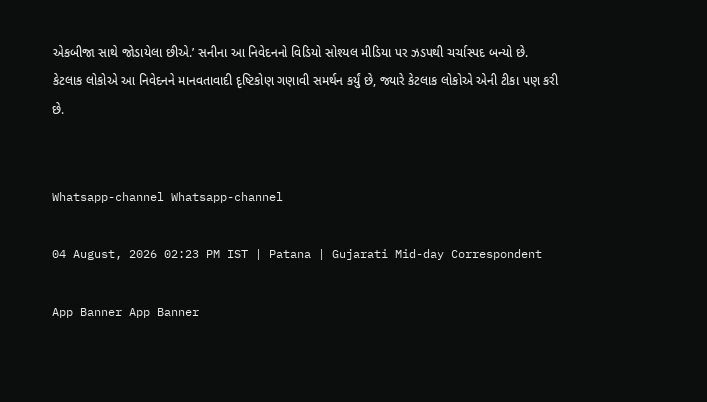એકબીજા સાથે જોડાયેલા છીએ.’ સનીના આ નિવેદનનો વિડિયો સોશ્યલ મીડિયા પર ઝડપથી ચર્ચાસ્પદ બન્યો છે. કેટલાક લોકોએ આ નિવેદનને માનવતાવાદી દૃષ્ટિકોણ ગણાવી સમર્થન કર્યું છે, જ્યારે કેટલાક લોકોએ એની ટીકા પણ કરી છે.


Whatsapp-channel Whatsapp-channel

04 August, 2026 02:23 PM IST | Patana | Gujarati Mid-day Correspondent

App Banner App Banner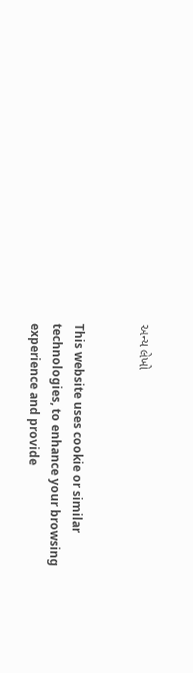અન્ય લેખો


This website uses cookie or similar technologies, to enhance your browsing experience and provide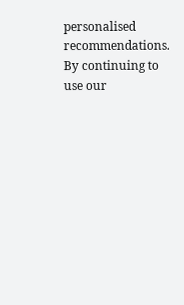personalised recommendations. By continuing to use our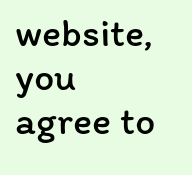website, you agree to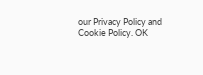our Privacy Policy and Cookie Policy. OK